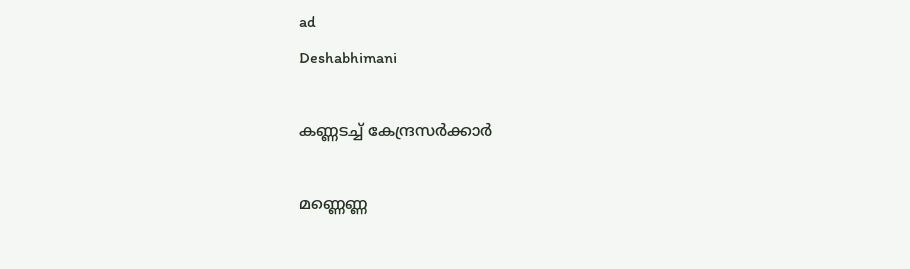ad
Deshabhimani

കണ്ണടച്ച്‌ കേന്ദ്രസർക്കാർ

മണ്ണെണ്ണ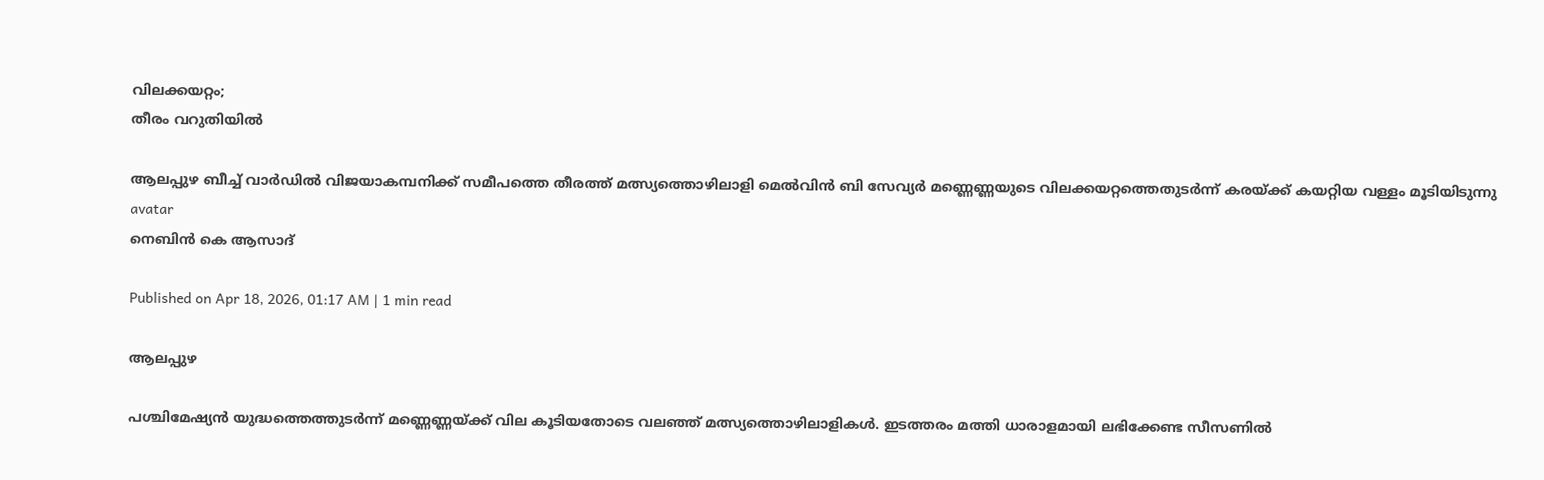വിലക്കയറ്റം;
തീരം വറുതിയിൽ

ആലപ്പുഴ ബീച്ച് വാർഡിൽ വിജയാകമ്പനിക്ക് സമീപത്തെ തീരത്ത് മത്സ്യത്തൊഴിലാളി മെൽവിൻ ബി സേവ്യർ മണ്ണെണ്ണയുടെ വിലക്കയറ്റത്തെതുടർന്ന് കരയ്ക്ക് കയറ്റിയ വള്ളം മൂടിയിടുന്നു
avatar
നെബിൻ കെ ആസാദ്‌

Published on Apr 18, 2026, 01:17 AM | 1 min read

ആലപ്പുഴ

പശ്ചിമേഷ്യൻ യുദ്ധത്തെത്തുടർന്ന് മണ്ണെണ്ണയ്‌ക്ക്‌ വില കൂടിയതോടെ വലഞ്ഞ്‌ മത്സ്യത്തൊഴിലാളികൾ. ഇടത്തരം മത്തി ധാരാളമായി ലഭിക്കേണ്ട സീസണിൽ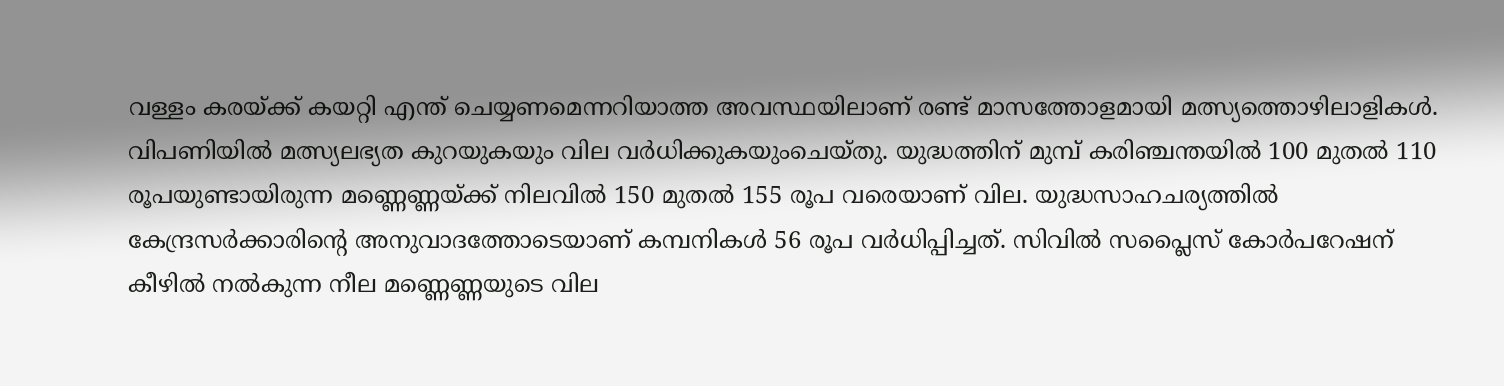വള്ളം കരയ്‌ക്ക്‌ കയറ്റി എന്ത്‌ ചെയ്യണമെന്നറിയാത്ത അവസ്ഥയിലാണ്‌ രണ്ട്‌ മാസത്തോളമായി മത്സ്യത്തൊഴിലാളികൾ. വിപണിയിൽ മത്സ്യലഭ്യത കുറയുകയും വില വർധിക്കുകയുംചെയ്‌തു. യുദ്ധത്തിന്‌ മുമ്പ്‌ കരിഞ്ചന്തയിൽ 100 മുതൽ 110 രൂപയുണ്ടായിരുന്ന മണ്ണെണ്ണയ്‌ക്ക്‌ നിലവിൽ 150 മുതൽ 155 രൂപ വരെയാണ്‌ വില. യുദ്ധസാഹചര്യത്തിൽ കേന്ദ്രസർക്കാരിന്റെ അനുവാദത്തോടെയാണ്‌ കമ്പനികൾ 56 രൂപ വർധിപ്പിച്ചത്‌. സിവിൽ സപ്ലൈസ്‌ കോർപറേഷന്‌ ക‍ീഴിൽ നൽകുന്ന നീല മണ്ണെണ്ണയുടെ വില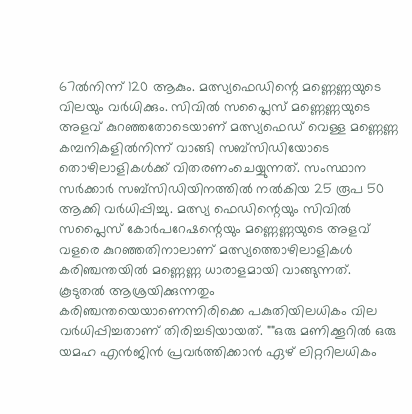67ൽനിന്ന്‌ 120 ആകും. മത്സ്യഫെഡിന്റെ മണ്ണെണ്ണയുടെ വിലയും വർധിക്കും. സിവിൽ സപ്ലൈസ്‌ മണ്ണെണ്ണയുടെ അളവ്‌ കുറഞ്ഞതോടെയാണ്‌ മത്സ്യഫെഡ്‌ വെള്ള മണ്ണെണ്ണ കമ്പനികളിൽനിന്ന്‌ വാങ്ങി സബ്‌സിഡിയോടെ തൊഴിലാളികൾക്ക്‌ വിതരണംചെയ്യുന്നത്‌. സംസ്ഥാന സർക്കാർ സബ്‌സിഡിയിനത്തിൽ നൽകിയ 25 രൂപ 50 ആക്കി വർധിപ്പിച്ചു. മത്സ്യ ഫെഡിന്റെയും സിവിൽ സപ്ലൈസ്‌ കോർപറേഷന്റെയും മണ്ണെണ്ണയുടെ അളവ്‌ വളരെ കുറഞ്ഞതിനാലാണ്‌ മത്സ്യത്തൊഴിലാളികൾ കരിഞ്ചന്തയിൽ മണ്ണെണ്ണ ധാരാളമായി വാങ്ങുന്നത്‌. കൂടുതൽ ആശ്രയിക്കുന്നതും കരിഞ്ചന്തയെയാണെന്നിരിക്കെ പകുതിയിലധികം വില വർധിപ്പിച്ചതാണ്‌ തിരിച്ചടിയായത്‌. ""ഒരു മണിക്കൂറിൽ ഒരു യമഹ എൻജിൻ പ്രവർത്തിക്കാൻ ഏഴ്‌ ലിറ്ററിലധികം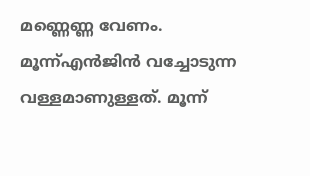മണ്ണെണ്ണ വേണം. മൂന്ന്‌എൻജിൻ വച്ചോടുന്ന വള്ളമാണുള്ളത്‌. മൂന്ന്‌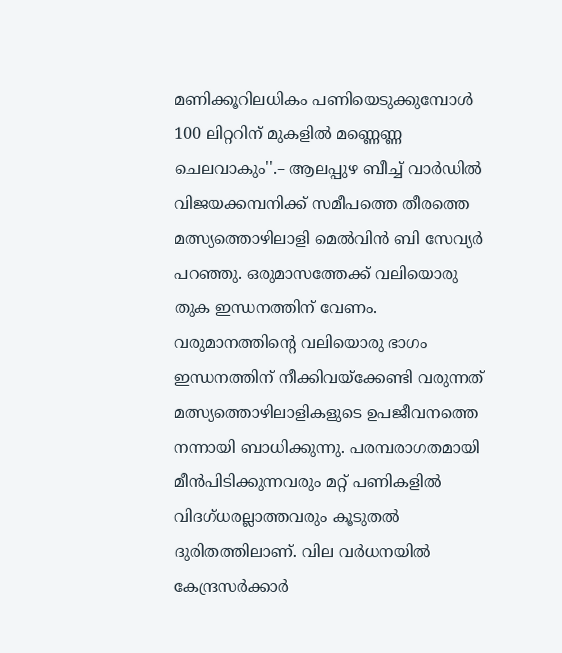മണിക്കൂറിലധികം പണിയെടുക്കുമ്പോൾ 100 ലിറ്ററിന്‌ മുകളിൽ മണ്ണെണ്ണ ചെലവാകും''.– ആലപ്പുഴ ബീച്ച്‌ വാർഡിൽ വിജയക്കമ്പനിക്ക്‌ സമീപത്തെ തീരത്തെ മത്സ്യത്തൊഴിലാളി മെൽവിൻ ബി സേവ്യർ പറഞ്ഞു. ഒരുമാസത്തേക്ക് വലിയൊരു തുക ഇന്ധനത്തിന് വേണം. വരുമാനത്തിന്റെ വലിയൊരു ഭാഗം ഇന്ധനത്തിന്‌ നീക്കിവയ്‌ക്കേണ്ടി വരുന്നത് മത്സ്യത്തൊഴിലാളികളുടെ ഉപജീവനത്തെ നന്നായി ബാധിക്കുന്നു. പരമ്പരാഗതമായി മ‍ീൻപിടിക്കുന്നവരും മറ്റ്‌ പണികളിൽ വിദഗ്‌ധരല്ലാത്തവരും കൂടുതൽ ദുരിതത്തിലാണ്‌. വില വർധനയിൽ കേന്ദ്രസർക്കാർ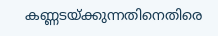കണ്ണടയ്‌ക്കുന്നതിനെതിരെ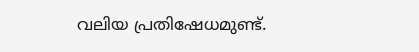വലിയ പ്രതിഷേധമുണ്ട്‌.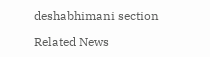deshabhimani section

Related News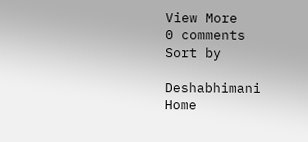View More
0 comments
Sort by

Deshabhimani
Home